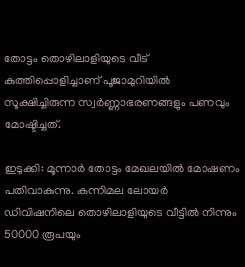തോട്ടം തൊഴിലാളിയുടെ വീട് കുത്തിപ്പൊളിച്ചാണ് പൂജാമുറിയില്‍ സൂക്ഷിച്ചിരുന്ന സ്വര്‍ണ്ണാഭരണങ്ങളും പണവും മോഷ്ടിച്ചത്.

ഇടുക്കി: മൂന്നാർ തോട്ടം മേഖലയിൽ മോഷണം പതിവാകുന്നു. കന്നിമല ലോയർ ഡിവിഷനിലെ തൊഴിലാളിയുടെ വീട്ടിൽ നിന്നും 50000 രൂപയും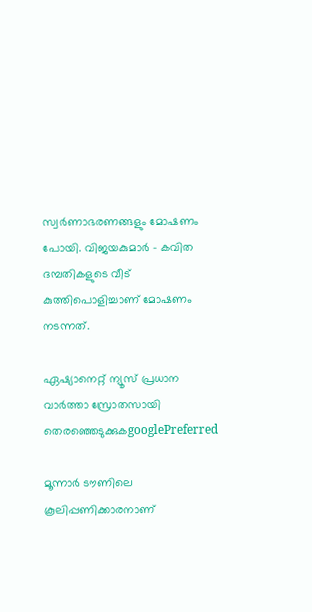സ്വർണാഭരണങ്ങളും മോഷണം പോയി. വിജയകുമാർ - കവിത ദമ്പതികളുടെ വീട് കുത്തിപൊളിച്ചാണ് മോഷണം നടന്നത്.

ഏഷ്യാനെറ്റ് ന്യൂസ് പ്രധാന വാർത്താ സ്രോതസായി തെരഞ്ഞെടുക്കുകgooglePreferred

മൂന്നാർ ടൗണിലെ കൂലിപ്പണിക്കാരനാണ്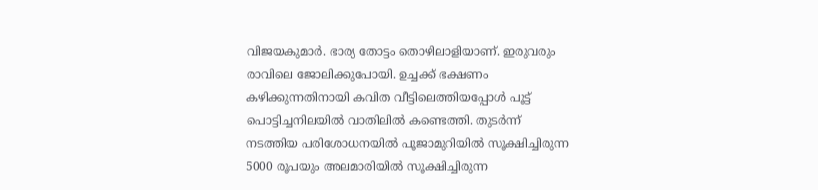വിജയകുമാർ. ഭാര്യ തോട്ടം തൊഴിലാളിയാണ്. ഇരുവരും രാവിലെ ജോലിക്കുപോയി. ഉച്ചക്ക് ഭക്ഷണം കഴിക്കുന്നതിനായി കവിത വീട്ടിലെത്തിയപ്പോൾ പൂട്ട് പൊട്ടിച്ചനിലയിൽ വാതിലിൽ കണ്ടെത്തി. തുടർന്ന് നടത്തിയ പരിശോധനയിൽ പൂജാമുറിയിൽ സൂക്ഷിച്ചിരുന്ന 5000 രൂപയും അലമാരിയിൽ സൂക്ഷിച്ചിരുന്ന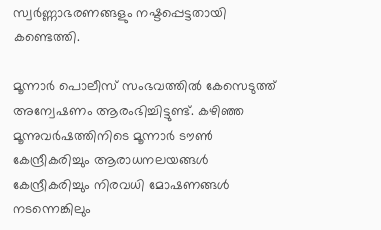സ്വർണ്ണാഭരണങ്ങളും നഷ്ടപ്പെട്ടതായി കണ്ടെത്തി.

മൂന്നാർ പൊലീസ് സംഭവത്തിൽ കേസെടുത്ത് അന്വേഷണം ആരംഭിച്ചിട്ടുണ്ട്. കഴിഞ്ഞ മൂന്നുവർഷത്തിനിടെ മൂന്നാർ ടൗൺ കേന്ദ്രീകരിച്ചും ആരാധനലയങ്ങൾ കേന്ദ്രീകരിച്ചും നിരവധി മോഷണങ്ങൾ നടന്നെങ്കിലും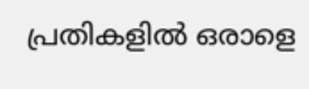പ്രതികളിൽ ഒരാളെ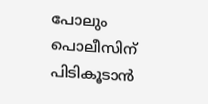പോലും പൊലീസിന് പിടികൂടാൻ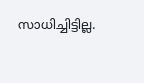സാധിച്ചിട്ടില്ല.